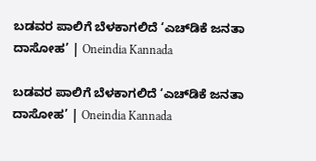ಬಡವರ ಪಾಲಿಗೆ ಬೆಳಕಾಗಲಿದೆ ‘ಎಚ್‌ಡಿಕೆ ಜನತಾ ದಾಸೋಹ’ | Oneindia Kannada

ಬಡವರ ಪಾಲಿಗೆ ಬೆಳಕಾಗಲಿದೆ ‘ಎಚ್‌ಡಿಕೆ ಜನತಾ ದಾಸೋಹ’ | Oneindia Kannada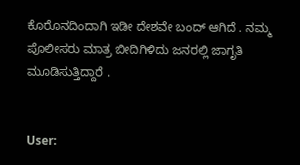ಕೊರೊನದಿಂದಾಗಿ ಇಡೀ ದೇಶವೇ ಬಂದ್ ಆಗಿದೆ . ನಮ್ಮ ಪೊಲೀಸರು ಮಾತ್ರ ಬೀದಿಗಿಳಿದು ಜನರಲ್ಲಿ ಜಾಗೃತಿ ಮೂಡಿಸುತ್ತಿದ್ದಾರೆ .


User: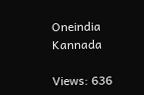Oneindia Kannada

Views: 636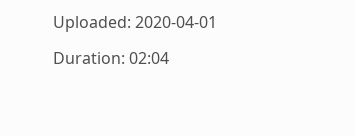Uploaded: 2020-04-01

Duration: 02:04